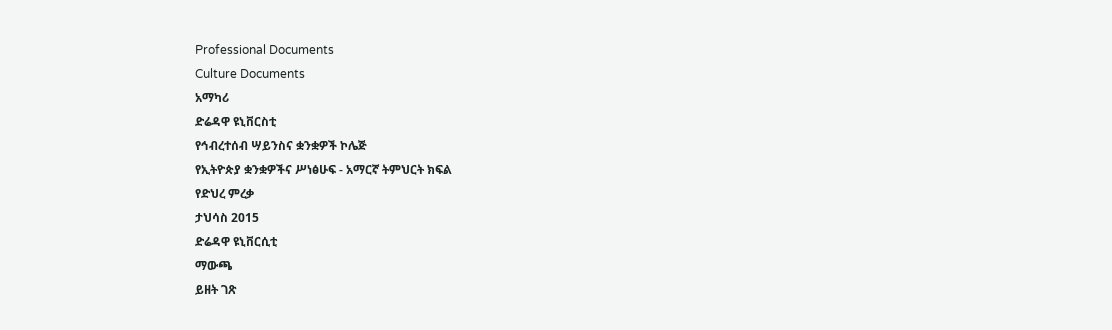Professional Documents
Culture Documents
አማካሪ
ድሬዳዋ ዩኒቨርስቲ
የኅብረተሰብ ሣይንስና ቋንቋዎች ኮሌጅ
የኢትዮጵያ ቋንቋዎችና ሥነፅሁፍ - አማርኛ ትምህርት ክፍል
የድህረ ምረቃ
ታህሳስ 2015
ድሬዳዋ ዩኒቨርሲቲ
ማውጫ
ይዘት ገጽ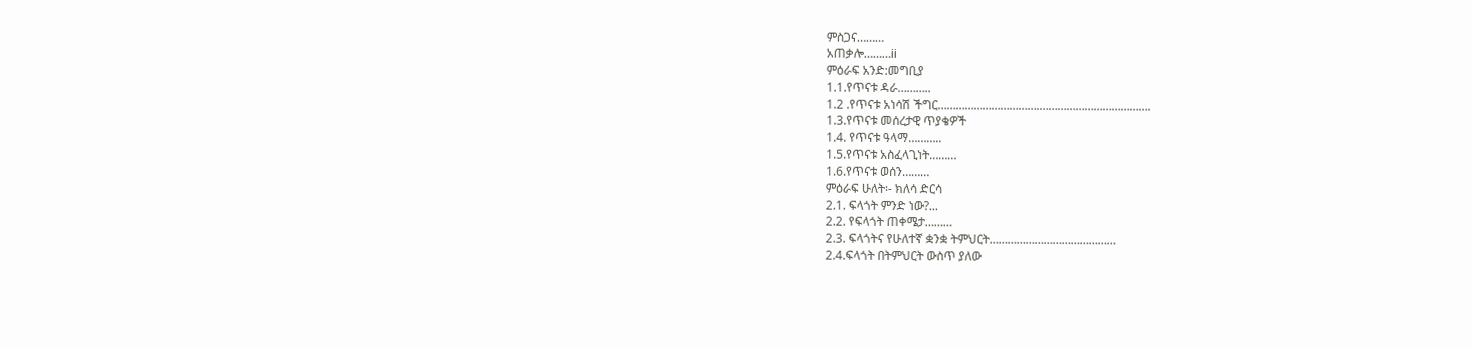ምስጋና………
አጠቃሎ………ii
ምዕራፍ አንድ:መግቢያ
1.1.የጥናቱ ዳራ………..
1.2 .የጥናቱ አነሳሽ ችግር…………………………….……………………………….
1.3.የጥናቱ መሰረታዊ ጥያቄዎች
1.4. የጥናቱ ዓላማ………..
1.5.የጥናቱ አስፈላጊነት………
1.6.የጥናቱ ወሰን………
ምዕራፍ ሁለት፡- ክለሳ ድርሳ
2.1. ፍላጎት ምንድ ነው?...
2.2. የፍላጎት ጠቀሜታ………
2.3. ፍላጎትና የሁለተኛ ቋንቋ ትምህርት……………………………………
2.4.ፍላጎት በትምህርት ውስጥ ያለው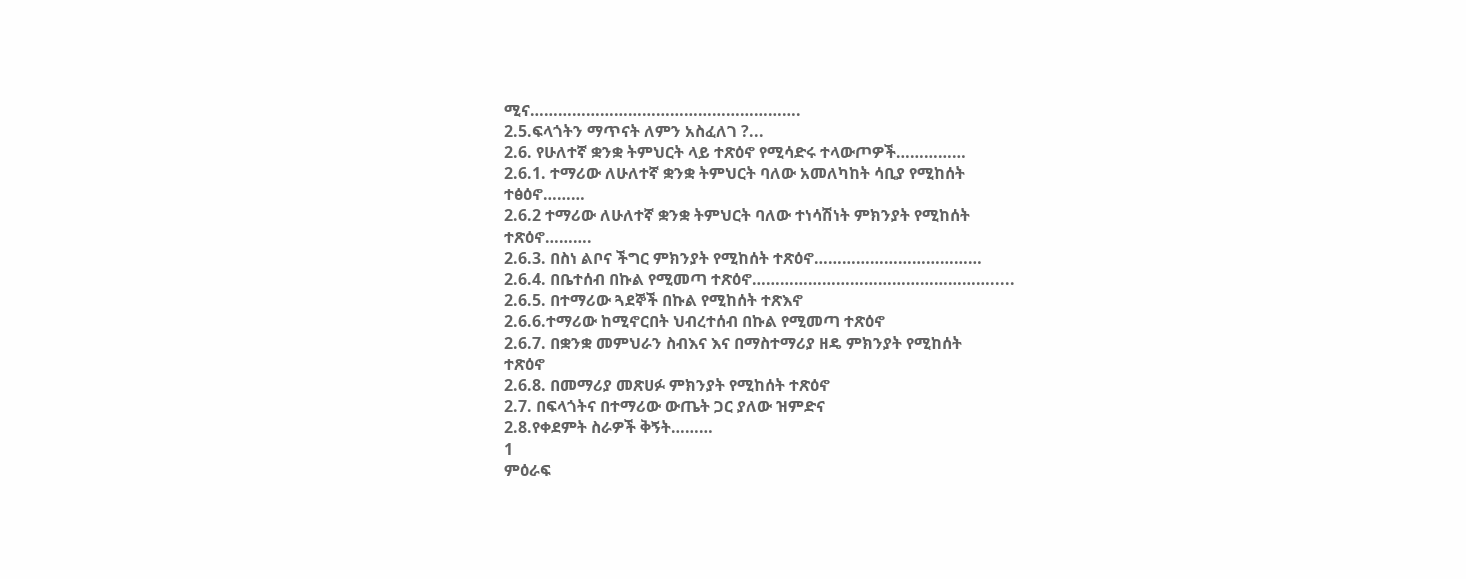ሚና………………………………………………….
2.5.ፍላጎትን ማጥናት ለምን አስፈለገ ?...
2.6. የሁለተኛ ቋንቋ ትምህርት ላይ ተጽዕኖ የሚሳድሩ ተላውጦዎች……………
2.6.1. ተማሪው ለሁለተኛ ቋንቋ ትምህርት ባለው አመለካከት ሳቢያ የሚከሰት
ተፅዕኖ………
2.6.2 ተማሪው ለሁለተኛ ቋንቋ ትምህርት ባለው ተነሳሽነት ምክንያት የሚከሰት
ተጽዕኖ……….
2.6.3. በስነ ልቦና ችግር ምክንያት የሚከሰት ተጽዕኖ………………………………
2.6.4. በቤተሰብ በኩል የሚመጣ ተጽዕኖ…………………………………………….....
2.6.5. በተማሪው ጓደኞች በኩል የሚከሰት ተጽእኖ
2.6.6.ተማሪው ከሚኖርበት ህብረተሰብ በኩል የሚመጣ ተጽዕኖ
2.6.7. በቋንቋ መምህራን ስብእና እና በማስተማሪያ ዘዴ ምክንያት የሚከሰት
ተጽዕኖ
2.6.8. በመማሪያ መጽሀፉ ምክንያት የሚከሰት ተጽዕኖ
2.7. በፍላጎትና በተማሪው ውጤት ጋር ያለው ዝምድና
2.8.የቀደምት ስራዎች ቅኝት………
1
ምዕራፍ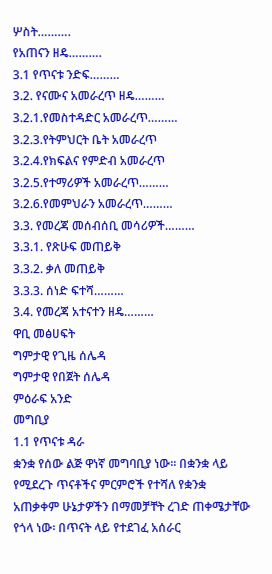ሦስት……….
የአጠናን ዘዴ……….
3.1 የጥናቱ ንድፍ………
3.2. የናሙና አመራረጥ ዘዴ………
3.2.1.የመስተዳድር አመራረጥ………
3.2.3.የትምህርት ቤት አመራረጥ
3.2.4.የክፍልና የምድብ አመራረጥ
3.2.5.የተማሪዎች አመራረጥ………
3.2.6.የመምህራን አመራረጥ………
3.3. የመረጃ መሰብሰቢ መሳሪዎች………
3.3.1. የጽሁፍ መጠይቅ
3.3.2. ቃለ መጠይቅ
3.3.3. ሰነድ ፍተሻ………
3.4. የመረጃ አተናተን ዘዴ………
ዋቢ መፅሀፍት
ግምታዊ የጊዜ ሰሌዳ
ግምታዊ የበጀት ሰሌዳ
ምዕራፍ አንድ
መግቢያ
1.1 የጥናቱ ዳራ
ቋንቋ የሰው ልጅ ዋነኛ መግባቢያ ነው፡፡ በቋንቋ ላይ የሚደረጉ ጥናቶችና ምርምሮች የተሻለ የቋንቋ
አጠቃቀም ሁኔታዎችን በማመቻቸት ረገድ ጠቀሜታቸው የጎላ ነው፡ በጥናት ላይ የተደገፈ አሰራር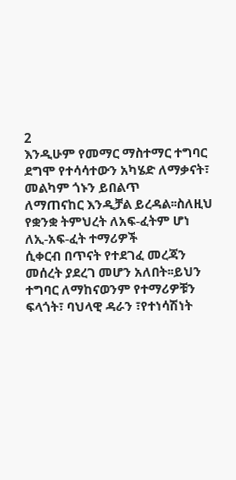2
እንዲሁም የመማር ማስተማር ተግባር ደግሞ የተሳሳተውን አካሄድ ለማቃናት፣ መልካም ጎኑን ይበልጥ
ለማጠናከር እንዲቻል ይረዳል፡፡ስለዚህ የቋንቋ ትምህረት ለአፍ-ፈትም ሆነ ለኢ-አፍ-ፈት ተማሪዎች
ሲቀርብ በጥናት የተደገፈ መረጃን መሰረት ያደረገ መሆን አለበት፡፡ይህን ተግባር ለማከናወንም የተማሪዎቹን
ፍላጎት፣ ባህላዊ ዳራን ፣የተነሳሽነት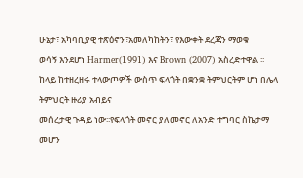ሁኔታ፣ አካባቢያዊ ተጽዕኖን፣አመለካከትን፣ የእውቀት ደረጃን ማወቁ
ወሳኝ እንደሆነ Harmer(1991) እና Brown (2007) አስረድተዋል ፡፡
ከላይ ከተዘረዘሩ ተላውጦዎች ውስጥ ፍላጎት በቋንቋ ትምህርትም ሆነ በሌላ ትምህርት ዙሪያ አብይና
መሰረታዊ ጉዳይ ነው፡፡የፍላጎት መኖር ያለመኖር ለአንድ ተግባር ስኬታማ መሆን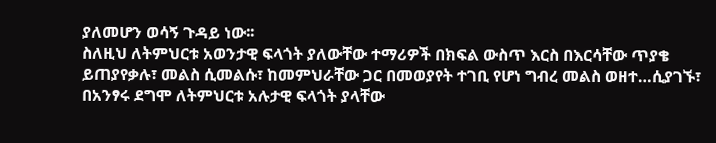ያለመሆን ወሳኝ ጉዳይ ነው፡፡
ስለዚህ ለትምህርቱ አወንታዊ ፍላጎት ያለውቸው ተማሪዎች በክፍል ውስጥ እርስ በእርሳቸው ጥያቄ
ይጠያየቃሉ፣ መልስ ሲመልሱ፣ ከመምህራቸው ጋር በመወያየት ተገቢ የሆነ ግብረ መልስ ወዘተ…ሲያገኙ፣
በአንፃሩ ደግሞ ለትምህርቱ አሉታዊ ፍላጎት ያላቸው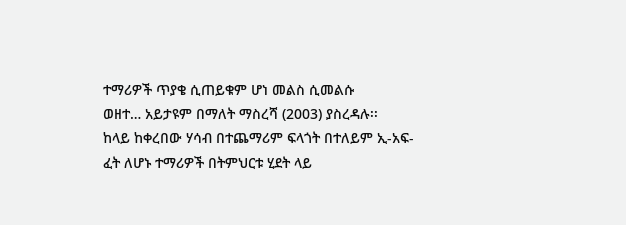ተማሪዎች ጥያቄ ሲጠይቁም ሆነ መልስ ሲመልሱ
ወዘተ… አይታዩም በማለት ማስረሻ (2003) ያስረዳሉ፡፡
ከላይ ከቀረበው ሃሳብ በተጨማሪም ፍላጎት በተለይም ኢ-አፍ-ፈት ለሆኑ ተማሪዎች በትምህርቱ ሂደት ላይ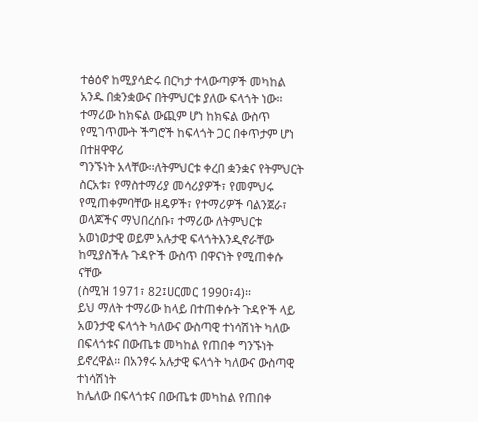ተፅዕኖ ከሚያሳድሩ በርካታ ተላውጣዎች መካከል አንዱ በቋንቋውና በትምህርቱ ያለው ፍላጎት ነው፡፡
ተማሪው ከክፍል ውጪም ሆነ ከክፍል ውስጥ የሚገጥሙት ችግሮች ከፍላጎት ጋር በቀጥታም ሆነ በተዘዋዋሪ
ግንኙነት አላቸው፡፡ለትምህርቱ ቀረበ ቋንቋና የትምህርት ስርአቱ፣ የማስተማሪያ መሳሪያዎች፣ የመምህሩ
የሚጠቀምባቸው ዘዴዎች፣ የተማሪዎች ባልንጀራ፣ ወላጆችና ማህበረሰቡ፣ ተማሪው ለትምህርቱ
አወነወታዊ ወይም አሉታዊ ፍላጎትእንዲኖራቸው ከሚያስችሉ ጉዳዮች ውስጥ በዋናነት የሚጠቀሱ ናቸው
(ስሚዝ 1971፣ 82፤ሀርመር 1990፣4)፡፡
ይህ ማለት ተማሪው ከላይ በተጠቀሱት ጉዳዮች ላይ አወንታዊ ፍላጎት ካለውና ውስጣዊ ተነሳሽነት ካለው
በፍላጎቱና በውጤቱ መካከል የጠበቀ ግንኙነት ይኖረዋል፡፡ በአንፃሩ አሉታዊ ፍላጎት ካለውና ውስጣዊ ተነሳሽነት
ከሌለው በፍላጎቱና በውጤቱ መካከል የጠበቀ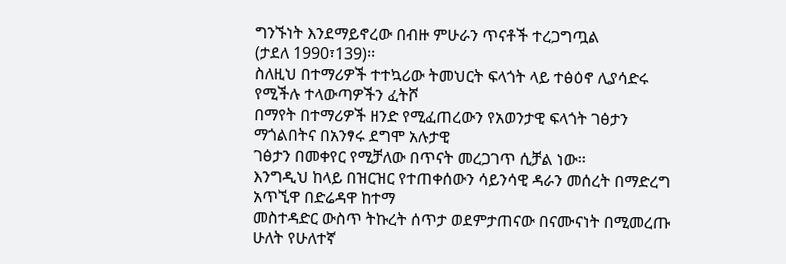ግንኙነት እንደማይኖረው በብዙ ምሁራን ጥናቶች ተረጋግጧል
(ታደለ 1990፣139)፡፡
ስለዚህ በተማሪዎች ተተኳሪው ትመህርት ፍላጎት ላይ ተፅዕኖ ሊያሳድሩ የሚችሉ ተላውጣዎችን ፈትሾ
በማየት በተማሪዎች ዘንድ የሚፈጠረውን የአወንታዊ ፍላጎት ገፅታን ማጎልበትና በአንፃሩ ደግሞ አሉታዊ
ገፅታን በመቀየር የሚቻለው በጥናት መረጋገጥ ሲቻል ነው፡፡
እንግዲህ ከላይ በዝርዝር የተጠቀሰውን ሳይንሳዊ ዳራን መሰረት በማድረግ አጥኚዋ በድሬዳዋ ከተማ
መስተዳድር ውስጥ ትኩረት ሰጥታ ወደምታጠናው በናሙናነት በሚመረጡ ሁለት የሁለተኛ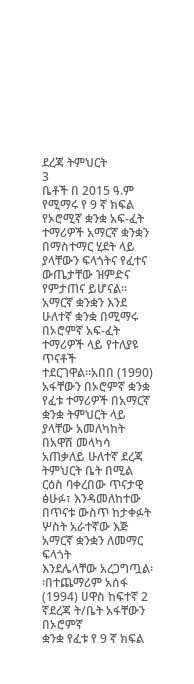ደረጃ ትምህርት
3
ቤቶች በ 2015 ዓ.ም የሚማሩ የ 9 ኛ ክፍል የኦሮሚኛ ቋንቋ አፍ-ፈት ተማሪዎች አማርኛ ቋንቋን
በማስተማር ሂደት ላይ ያላቸውን ፍላጎትና የፈተና ውጤታቸው ዝምድና የምታጠና ይሆናል፡፡
አማርኛ ቋንቋን እንደ ሁለተኛ ቋንቋ በሚማሩ በኦሮምኛ አፍ-ፈት ተማሪዎች ላይ የተለያዩ ጥናቶች
ተደርገዋል፡፡አበበ (1990) አፋቸውን በኦሮምኛ ቋንቋ የፈቱ ተማሪዎች በአማርኛ ቋንቋ ትምህርት ላይ
ያላቸው አመለካከት በአዋሽ መላካሳ አጠቃለይ ሁለተኛ ደረጃ ትምህርት ቤት በሚል ርዕስ ባቀረበው ጥናታዊ
ፅሁፉ፣ እንዳመለከተው በጥናቱ ውስጥ ከታቀፉት ሦስት አራተኛው እጅ አማርኛ ቋንቋን ለመማር ፍላጎት
እንደሌላቸው አረጋግጧል፡፡በተጨማሪም አሰፋ (1994) ሀዋስ ከፍተኛ 2 ኛደረጃ ት/ቤት አፋቸውን በኦሮምኛ
ቋንቋ የፈቱ የ 9 ኛ ክፍል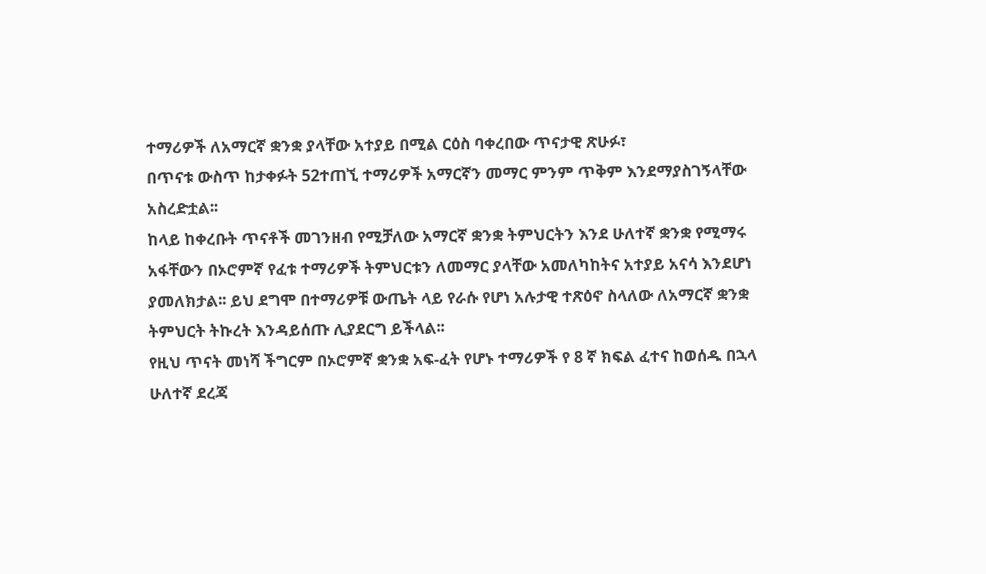ተማሪዎች ለአማርኛ ቋንቋ ያላቸው አተያይ በሚል ርዕስ ባቀረበው ጥናታዊ ጽሁፉ፣
በጥናቱ ውስጥ ከታቀፉት 52ተጠኚ ተማሪዎች አማርኛን መማር ምንም ጥቅም እንደማያስገኝላቸው
አስረድቷል፡፡
ከላይ ከቀረቡት ጥናቶች መገንዘብ የሚቻለው አማርኛ ቋንቋ ትምህርትን እንደ ሁለተኛ ቋንቋ የሚማሩ
አፋቸውን በኦሮምኛ የፈቱ ተማሪዎች ትምህርቱን ለመማር ያላቸው አመለካከትና አተያይ አናሳ እንደሆነ
ያመለክታል፡፡ ይህ ደግሞ በተማሪዎቹ ውጤት ላይ የራሱ የሆነ አሉታዊ ተጽዕኖ ስላለው ለአማርኛ ቋንቋ
ትምህርት ትኩረት እንዳይሰጡ ሊያደርግ ይችላል፡፡
የዚህ ጥናት መነሻ ችግርም በኦሮምኛ ቋንቋ አፍ-ፈት የሆኑ ተማሪዎች የ 8 ኛ ክፍል ፈተና ከወሰዱ በኋላ
ሁለተኛ ደረጃ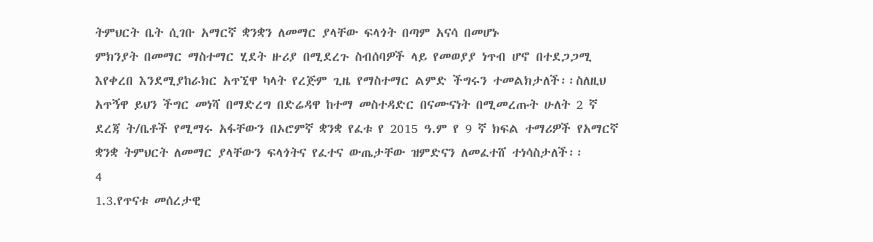ትምህርት ቤት ሲገቡ አማርኛ ቋንቋን ለመማር ያላቸው ፍላጎት በጣም አናሳ በመሆኑ
ምክንያት በመማር ማስተማር ሂደት ዙሪያ በሚደረጉ ስብሰባዎች ላይ የመወያያ ነጥብ ሆኖ በተደጋጋሚ
እየቀረበ እንደሚያከራክር አጥኚዋ ካላት የረጅም ጊዜ የማስተማር ልምድ ችግሩን ተመልክታለች፡፡ስለዚህ
አጥኝዋ ይህን ችግር መነሻ በማድረግ በድሬዳዋ ከተማ መስተዳድር በናሙናነት በሚመረጡት ሁለት 2 ኛ
ደረጃ ት/ቤቶች የሚማሩ አፋቸውን በኦሮምኛ ቋንቋ የፈቱ የ 2015 ዓ.ም የ 9 ኛ ክፍል ተማሪዎች የአማርኛ
ቋንቋ ትምህርት ለመማር ያላቸውን ፍላጎትና የፈተና ውጤታቸው ዝምድናን ለመፈተሸ ተነሳስታለች፡፡
4
1.3.የጥናቱ መሰረታዊ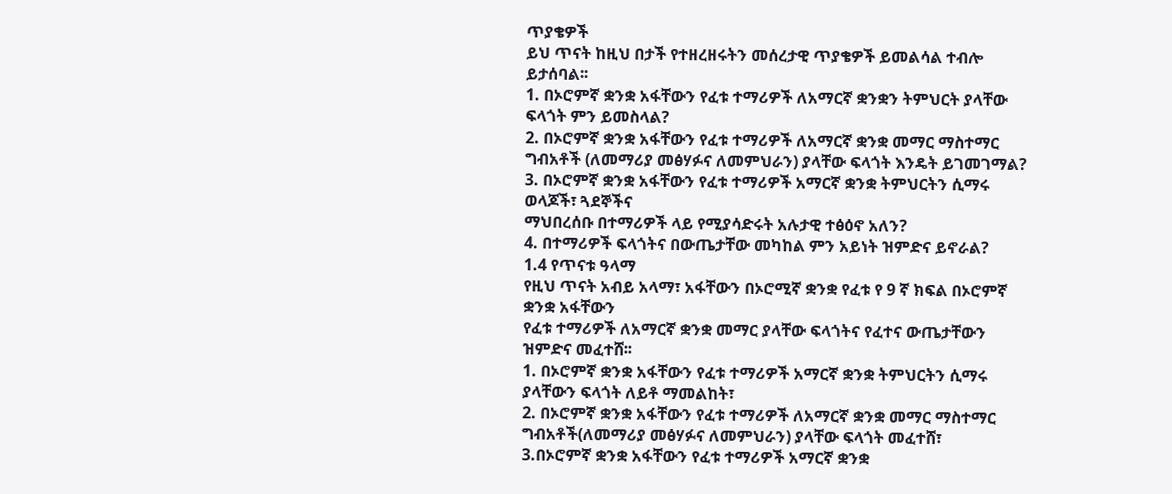ጥያቄዎች
ይህ ጥናት ከዚህ በታች የተዘረዘሩትን መሰረታዊ ጥያቄዎች ይመልሳል ተብሎ ይታሰባል፡፡
1. በኦሮምኛ ቋንቋ አፋቸውን የፈቱ ተማሪዎች ለአማርኛ ቋንቋን ትምህርት ያላቸው
ፍላጎት ምን ይመስላል?
2. በኦሮምኛ ቋንቋ አፋቸውን የፈቱ ተማሪዎች ለአማርኛ ቋንቋ መማር ማስተማር
ግብአቶች (ለመማሪያ መፅሃፉና ለመምህራን) ያላቸው ፍላጎት እንዴት ይገመገማል?
3. በኦሮምኛ ቋንቋ አፋቸውን የፈቱ ተማሪዎች አማርኛ ቋንቋ ትምህርትን ሲማሩ ወላጆች፣ ጓደኞችና
ማህበረሰቡ በተማሪዎች ላይ የሚያሳድሩት አሉታዊ ተፅዕኖ አለን?
4. በተማሪዎች ፍላጎትና በውጤታቸው መካከል ምን አይነት ዝምድና ይኖራል?
1.4 የጥናቱ ዓላማ
የዚህ ጥናት አብይ አላማ፣ አፋቸውን በኦሮሚኛ ቋንቋ የፈቱ የ 9 ኛ ክፍል በኦሮምኛ ቋንቋ አፋቸውን
የፈቱ ተማሪዎች ለአማርኛ ቋንቋ መማር ያላቸው ፍላጎትና የፈተና ውጤታቸውን ዝምድና መፈተሸ፡፡
1. በኦሮምኛ ቋንቋ አፋቸውን የፈቱ ተማሪዎች አማርኛ ቋንቋ ትምህርትን ሲማሩ
ያላቸውን ፍላጎት ለይቶ ማመልከት፣
2. በኦሮምኛ ቋንቋ አፋቸውን የፈቱ ተማሪዎች ለአማርኛ ቋንቋ መማር ማስተማር
ግብአቶች(ለመማሪያ መፅሃፉና ለመምህራን) ያላቸው ፍላጎት መፈተሸ፣
3.በኦሮምኛ ቋንቋ አፋቸውን የፈቱ ተማሪዎች አማርኛ ቋንቋ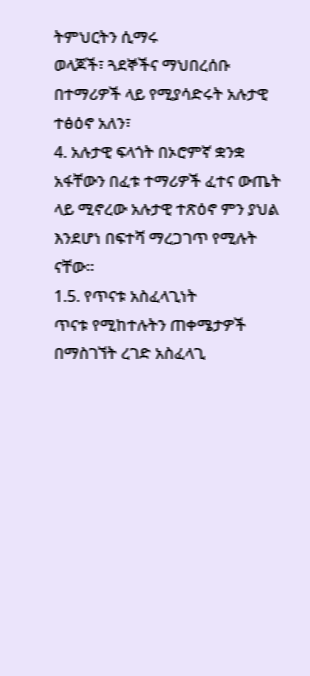ትምህርትን ሲማሩ
ወላጆች፣ ጓደኞችና ማህበረሰቡ በተማሪዎች ላይ የሚያሳድሩት አሉታዊ ተፅዕኖ አለን፣
4. አሉታዊ ፍላጎት በኦሮምኛ ቋንቋ አፋቸውን በፈቱ ተማሪዎች ፈተና ውጤት
ላይ ሚኖረው አሉታዊ ተጽዕኖ ምን ያህል እንደሆነ በፍተሻ ማረጋገጥ የሚሉት ናቸው፡፡
1.5. የጥናቱ አስፈላጊነት
ጥናቱ የሚከተሉትን ጠቀሜታዎች በማስገኘት ረገድ አስፈላጊ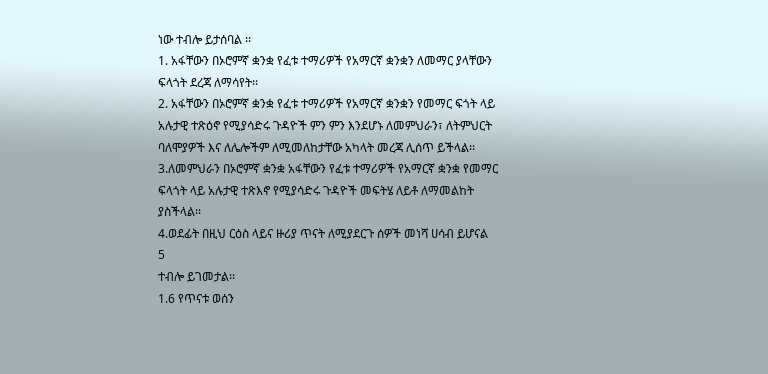ነው ተብሎ ይታሰባል ፡፡
1. አፋቸውን በኦሮምኛ ቋንቋ የፈቱ ተማሪዎች የአማርኛ ቋንቋን ለመማር ያላቸውን
ፍላጎት ደረጃ ለማሳየት፡፡
2. አፋቸውን በኦሮምኛ ቋንቋ የፈቱ ተማሪዎች የአማርኛ ቋንቋን የመማር ፍጎት ላይ
አሉታዊ ተጽዕኖ የሚያሳድሩ ጉዳዮች ምን ምን እንደሆኑ ለመምህራን፣ ለትምህርት
ባለሞያዎች እና ለሌሎችም ለሚመለከታቸው አካላት መረጃ ሊሰጥ ይችላል፡፡
3.ለመምህራን በኦሮምኛ ቋንቋ አፋቸውን የፈቱ ተማሪዎች የአማርኛ ቋንቋ የመማር
ፍላጎት ላይ አሉታዊ ተጽእኖ የሚያሳድሩ ጉዳዮች መፍትሄ ለይቶ ለማመልከት
ያስችላል፡፡
4.ወደፊት በዚህ ርዕስ ላይና ዙሪያ ጥናት ለሚያደርጉ ሰዎች መነሻ ሀሳብ ይሆናል
5
ተብሎ ይገመታል፡፡
1.6 የጥናቱ ወሰን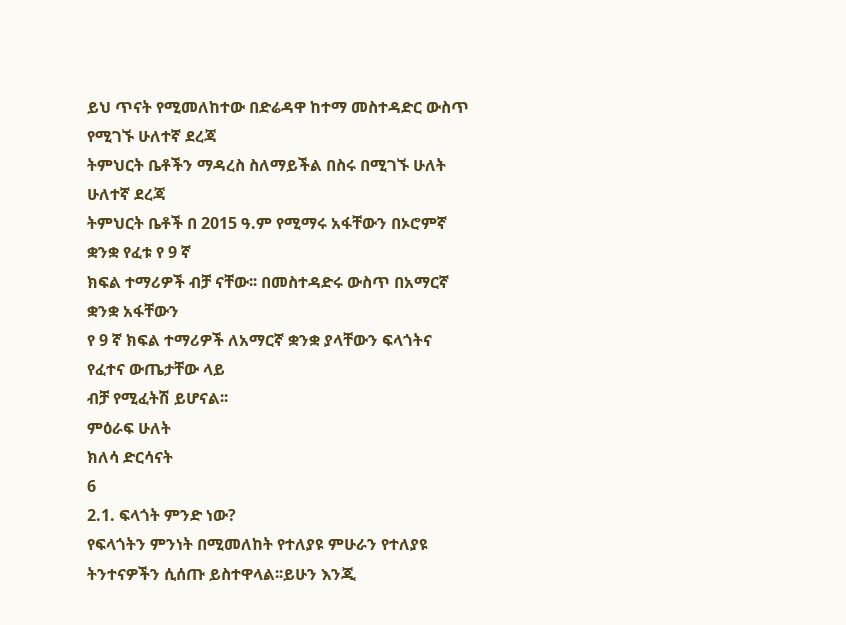ይህ ጥናት የሚመለከተው በድሬዳዋ ከተማ መስተዳድር ውስጥ የሚገኙ ሁለተኛ ደረጃ
ትምህርት ቤቶችን ማዳረስ ስለማይችል በስሩ በሚገኙ ሁለት ሁለተኛ ደረጃ
ትምህርት ቤቶች በ 2015 ዓ.ም የሚማሩ አፋቸውን በኦሮምኛ ቋንቋ የፈቱ የ 9 ኛ
ክፍል ተማሪዎች ብቻ ናቸው፡፡ በመስተዳድሩ ውስጥ በአማርኛ ቋንቋ አፋቸውን
የ 9 ኛ ክፍል ተማሪዎች ለአማርኛ ቋንቋ ያላቸውን ፍላጎትና የፈተና ውጤታቸው ላይ
ብቻ የሚፈትሽ ይሆናል፡፡
ምዕራፍ ሁለት
ክለሳ ድርሳናት
6
2.1. ፍላጎት ምንድ ነው?
የፍላጎትን ምንነት በሚመለከት የተለያዩ ምሁራን የተለያዩ ትንተናዎችን ሲሰጡ ይስተዋላል፡፡ይሁን እንጂ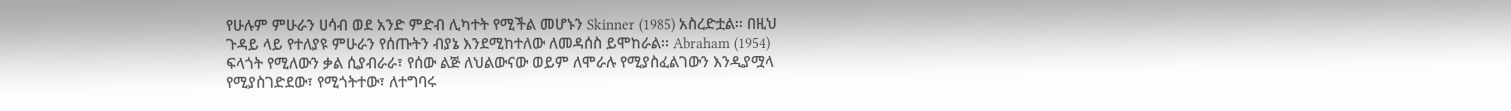የሁሉም ምሁራን ሀሳብ ወደ አንድ ምድብ ሊካተት የሚችል መሆኑን Skinner (1985) አስረድቷል፡፡ በዚህ
ጉዳይ ላይ የተለያዩ ምሁራን የሰጡትን ብያኔ እንደሚከተለው ለመዳሰስ ይሞከራል፡፡ Abraham (1954)
ፍላጎት የሚለውን ቃል ሲያብራራ፣ የሰው ልጅ ለህልውናው ወይም ለሞራሉ የሚያስፈልገውን እንዲያሟላ
የሚያስገድደው፣ የሚጎትተው፣ ለተግባሩ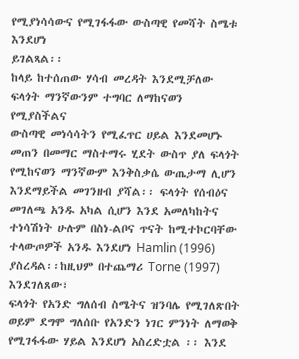የሚያነሳሳውና የሚገፋፋው ውስጣዊ የመሻት ስሜቱ እንደሆነ
ይገልጻል፡፡
ከላይ ከተሰጠው ሃሳብ መረዳት እንደሚቻለው ፍላጎት ማንኛውንም ተግባር ለማከናወን የሚያስችልና
ውስጣዊ መነሳሳትን የሚፈጥር ሀይል እንደመሆኑ መጠን በመማር ማስተማሩ ሂደት ውስጥ ያለ ፍላጎት
የሚከናወን ማንኛውም እንቅስቃሴ ውጤታማ ሊሆን እንደማይችል መገንዘብ ያሻል፡፡ ፍላጎት የሰብዕና
መገለጫ አንዱ አካል ሲሆን እንደ አመለካከትና ተነሳሽነት ሁሉም በስነ-ልቦና ጥናት ከሚተኮርባቸው
ተላውጦዎች አንዱ እንደሆነ Hamlin (1996) ያስረዳል፡፡ከዚህም በተጨማሪ Torne (1997) እንደገለጸው፣
ፍላጎት የአንድ ግለሰብ ስሜትና ዝንባሌ የሚገለጽበት ወይም ደግሞ ግለሰቡ የአንድን ነገር ምንነት ለማወቅ
የሚገፋፋው ሃይል እንደሆነ አስረድቷል ፡፡ እንደ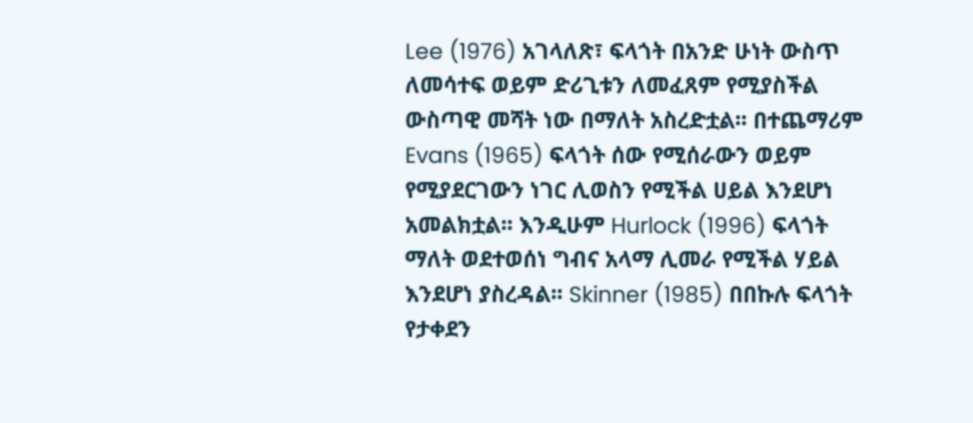Lee (1976) አገላለጽ፣ ፍላጎት በአንድ ሁነት ውስጥ
ለመሳተፍ ወይም ድሪጊቱን ለመፈጸም የሚያስችል ውስጣዊ መሻት ነው በማለት አስረድቷል፡፡ በተጨማሪም
Evans (1965) ፍላጎት ሰው የሚሰራውን ወይም የሚያደርገውን ነገር ሊወስን የሚችል ሀይል እንደሆነ
አመልክቷል፡፡ እንዲሁም Hurlock (1996) ፍላጎት ማለት ወደተወሰነ ግብና አላማ ሊመራ የሚችል ሃይል
እንደሆነ ያስረዳል፡፡ Skinner (1985) በበኩሉ ፍላጎት የታቀደን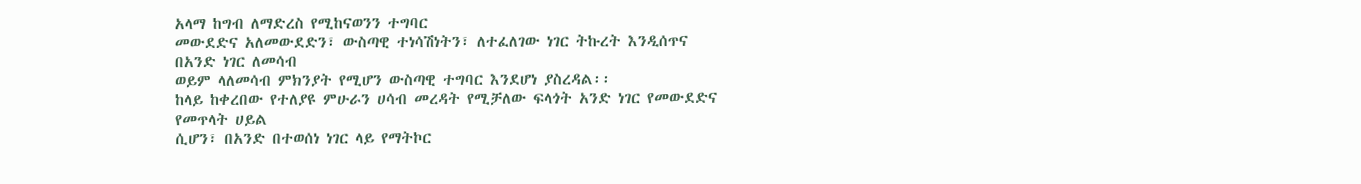አላማ ከግብ ለማድረስ የሚከናወንን ተግባር
መውደድና አለመውደድን፣ ውስጣዊ ተነሳሽነትን፣ ለተፈለገው ነገር ትኩረት እንዲሰጥና በአንድ ነገር ለመሳብ
ወይም ላለመሳብ ምክንያት የሚሆን ውስጣዊ ተግባር እንደሆነ ያስረዳል፡፡
ከላይ ከቀረበው የተለያዩ ምሁራን ሀሳብ መረዳት የሚቻለው ፍላጎት አንድ ነገር የመውደድና የመጥላት ሀይል
ሲሆን፣ በአንድ በተወሰነ ነገር ላይ የማትኮር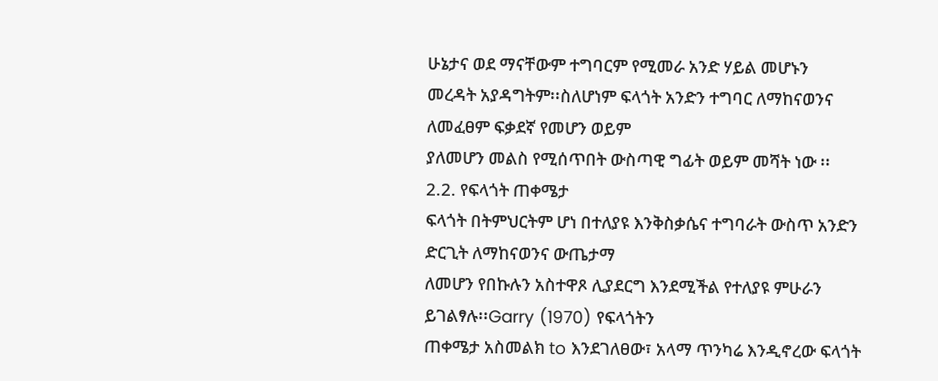ሁኔታና ወደ ማናቸውም ተግባርም የሚመራ አንድ ሃይል መሆኑን
መረዳት አያዳግትም፡፡ስለሆነም ፍላጎት አንድን ተግባር ለማከናወንና ለመፈፀም ፍቃደኛ የመሆን ወይም
ያለመሆን መልስ የሚሰጥበት ውስጣዊ ግፊት ወይም መሻት ነው ፡፡
2.2. የፍላጎት ጠቀሜታ
ፍላጎት በትምህርትም ሆነ በተለያዩ እንቅስቃሴና ተግባራት ውስጥ አንድን ድርጊት ለማከናወንና ውጤታማ
ለመሆን የበኩሉን አስተዋጾ ሊያደርግ እንደሚችል የተለያዩ ምሁራን ይገልፃሉ፡፡Garry (1970) የፍላጎትን
ጠቀሜታ አስመልክ to እንደገለፀው፣ አላማ ጥንካሬ እንዲኖረው ፍላጎት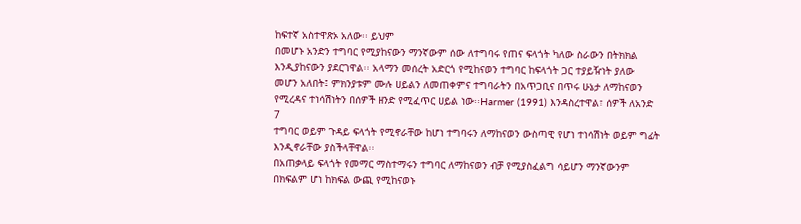ከፍተኛ አስተዋጽኦ አለው፡፡ ይህም
በመሆኑ አንድን ተግባር የሚያከናውን ማንኛውም ሰው ለተግባሩ የጠና ፍላጎት ካለው ስራውን በትክክል
እንዲያከናውን ያደርገዋል፡፡ አላማን መሰረት አድርጎ የሚከናወን ተግባር ከፍላጎት ጋር ተያይዥነት ያለው
መሆን አለበት፤ ምክንያቱም ሙሉ ሀይልን ለመጠቀምና ተግባራትን በአጥጋቢና በጥሩ ሁኔታ ለማከናወን
የሚረዳና ተነሳሽነትን በሰዎች ዘንድ የሚፈጥር ሀይል ነው፡፡Harmer (1991) እንዳስረተዋል፣ ሰዎች ለአንድ
7
ተግባር ወይም ጉዳይ ፍላጎት የሚኖራቸው ከሆነ ተግባሩን ለማከናወን ውስጣዊ የሆነ ተነሳሽነት ወይም ግፊት
እንዲኖራቸው ያስችላቸዋል፡፡
በአጠቃላይ ፍላጎት የመማር ማስተማሩን ተግባር ለማከናወን ብቻ የሚያስፈልግ ሳይሆን ማንኛውንም
በክፍልም ሆነ ከክፍል ውጪ የሚከናወኑ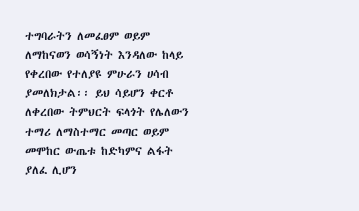ተግባራትን ለመፈፀም ወይም ለማከናወን ወሳኝነት እንዳለው ከላይ
የቀረበው የተለያዩ ምሁራን ሀሳብ ያመለክታል፡፡ ይህ ሳይሆን ቀርቶ ለቀረበው ትምህርት ፍላጎት የሌለውን
ተማሪ ለማስተማር መጣር ወይም መሞከር ውጤቱ ከድካምና ልፋት ያለፈ ሊሆን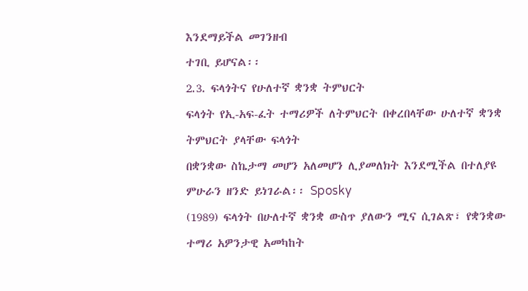እንደማይችል መገንዘብ
ተገቢ ይሆናል፡፡
2.3. ፍላጎትና የሁለተኛ ቋንቋ ትምህርት
ፍላጎት የኢ-አፍ-ፈት ተማሪዎች ለትምህርት በቀረበላቸው ሁለተኛ ቋንቋ ትምህርት ያላቸው ፍላጎት
በቋንቋው ስኬታማ መሆን አለመሆን ሊያመለክት እንደሚችል በተለያዩ ምሁራን ዘንድ ይነገራል፡፡ Sposky
(1989) ፍላጎት በሁለተኛ ቋንቋ ውስጥ ያለውን ሚና ሲገልጽ፣ የቋንቋው ተማሪ አዎንታዊ አመካከት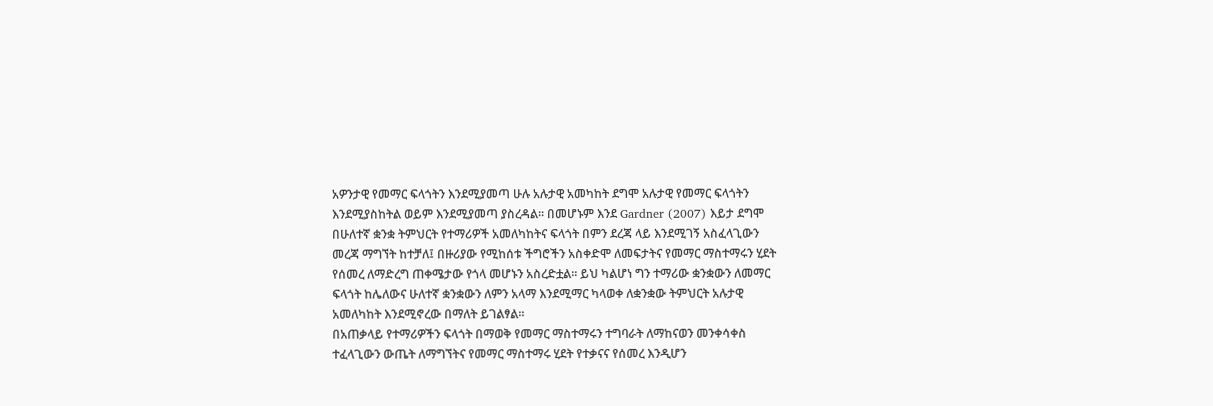አዎንታዊ የመማር ፍላጎትን እንደሚያመጣ ሁሉ አሉታዊ አመካከት ደግሞ አሉታዊ የመማር ፍላጎትን
እንደሚያስከትል ወይም እንደሚያመጣ ያስረዳል፡፡ በመሆኑም እንደ Gardner (2007) እይታ ደግሞ
በሁለተኛ ቋንቋ ትምህርት የተማሪዎች አመለካከትና ፍላጎት በምን ደረጃ ላይ እንደሚገኝ አስፈላጊውን
መረጃ ማግኘት ከተቻለ፤ በዙሪያው የሚከሰቱ ችግሮችን አስቀድሞ ለመፍታትና የመማር ማስተማሩን ሂደት
የሰመረ ለማድረግ ጠቀሜታው የጎላ መሆኑን አስረድቷል፡፡ ይህ ካልሆነ ግን ተማሪው ቋንቋውን ለመማር
ፍላጎት ከሌለውና ሁለተኛ ቋንቋውን ለምን አላማ እንደሚማር ካላወቀ ለቋንቋው ትምህርት አሉታዊ
አመለካከት እንደሚኖረው በማለት ይገልፃል፡፡
በአጠቃላይ የተማሪዎችን ፍላጎት በማወቅ የመማር ማስተማሩን ተግባራት ለማከናወን መንቀሳቀስ
ተፈላጊውን ውጤት ለማግኘትና የመማር ማስተማሩ ሂደት የተቃናና የሰመረ እንዲሆን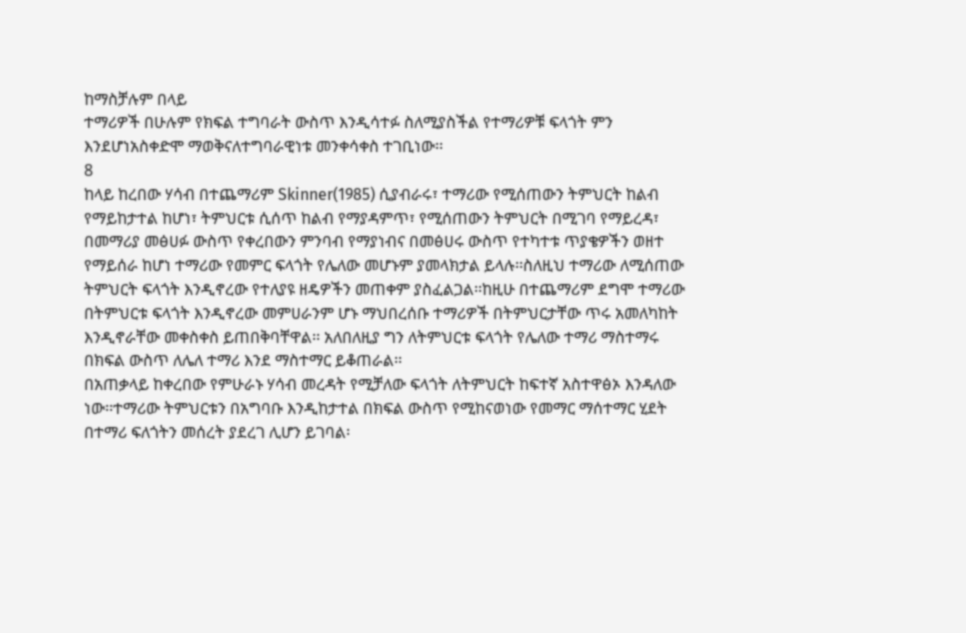ከማስቻሉም በላይ
ተማሪዎች በሁሉም የክፍል ተግባራት ውስጥ እንዲሳተፉ ስለሚያስችል የተማሪዎቹ ፍላጎት ምን
እንደሆነአስቀድሞ ማወቅናለተግባራዊነቱ መንቀሳቀስ ተገቢነው፡፡
8
ከላይ ከረበው ሃሳብ በተጨማሪም Skinner(1985) ሲያብራሩ፣ ተማሪው የሚሰጠውን ትምህርት ከልብ
የማይከታተል ከሆነ፣ ትምህርቱ ሲሰጥ ከልብ የማያዳምጥ፣ የሚሰጠውን ትምህርት በሚገባ የማይረዳ፣
በመማሪያ መፅሀፉ ውስጥ የቀረበውን ምንባብ የማያነብና በመፅሀሩ ውስጥ የተካተቱ ጥያቄዎችን ወዘተ
የማይሰራ ከሆነ ተማሪው የመምር ፍላጎት የሌለው መሆኑም ያመላክታል ይላሉ፡፡ስለዚህ ተማሪው ለሚሰጠው
ትምህርት ፍላጎት እንዲኖረው የተለያዩ ዘዴዎችን መጠቀም ያስፈልጋል፡፡ከዚሁ በተጨማሪም ደግሞ ተማሪው
በትምህርቱ ፍላጎት እንዲኖረው መምሀራንም ሆኑ ማህበረሰቡ ተማሪዎች በትምህርታቸው ጥሩ አመለካከት
እንዲኖራቸው መቀስቀስ ይጠበቅባቸዋል፡፡ አለበለዚያ ግን ለትምህርቱ ፍላጎት የሌለው ተማሪ ማስተማሩ
በክፍል ውስጥ ለሌለ ተማሪ እንደ ማስተማር ይቆጠራል፡፡
በአጠቃላይ ከቀረበው የምሁራኑ ሃሳብ መረዳት የሚቻለው ፍላጎት ለትምህርት ከፍተኛ አስተዋፅኦ እንዳለው
ነው፡፡ተማሪው ትምህርቱን በአግባቡ እንዲከታተል በክፍል ውስጥ የሚከናወነው የመማር ማሰተማር ሂደት
በተማሪ ፍለጎትን መሰረት ያደረገ ሊሆን ይገባል፡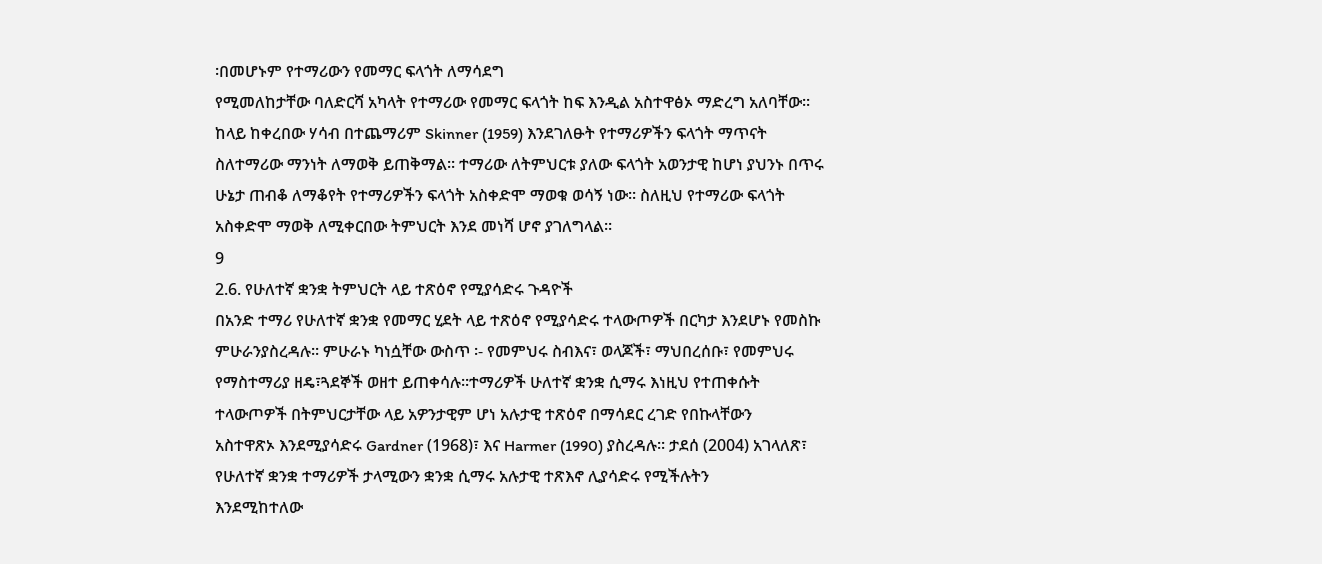፡በመሆኑም የተማሪውን የመማር ፍላጎት ለማሳደግ
የሚመለከታቸው ባለድርሻ አካላት የተማሪው የመማር ፍላጎት ከፍ እንዲል አስተዋፅኦ ማድረግ አለባቸው፡፡
ከላይ ከቀረበው ሃሳብ በተጨማሪም Skinner (1959) እንደገለፁት የተማሪዎችን ፍላጎት ማጥናት
ስለተማሪው ማንነት ለማወቅ ይጠቅማል፡፡ ተማሪው ለትምህርቱ ያለው ፍላጎት አወንታዊ ከሆነ ያህንኑ በጥሩ
ሁኔታ ጠብቆ ለማቆየት የተማሪዎችን ፍላጎት አስቀድሞ ማወቁ ወሳኝ ነው፡፡ ስለዚህ የተማሪው ፍላጎት
አስቀድሞ ማወቅ ለሚቀርበው ትምህርት እንደ መነሻ ሆኖ ያገለግላል፡፡
9
2.6. የሁለተኛ ቋንቋ ትምህርት ላይ ተጽዕኖ የሚያሳድሩ ጉዳዮች
በአንድ ተማሪ የሁለተኛ ቋንቋ የመማር ሂደት ላይ ተጽዕኖ የሚያሳድሩ ተላውጦዎች በርካታ እንደሆኑ የመስኩ
ምሁራንያስረዳሉ፡፡ ምሁራኑ ካነሷቸው ውስጥ ፡- የመምህሩ ስብእና፣ ወላጆች፣ ማህበረሰቡ፣ የመምህሩ
የማስተማሪያ ዘዴ፣ጓደኞች ወዘተ ይጠቀሳሉ፡፡ተማሪዎች ሁለተኛ ቋንቋ ሲማሩ እነዚህ የተጠቀሱት
ተላውጦዎች በትምህርታቸው ላይ አዎንታዊም ሆነ አሉታዊ ተጽዕኖ በማሳደር ረገድ የበኩላቸውን
አስተዋጽኦ እንደሚያሳድሩ Gardner (1968)፣ እና Harmer (1990) ያስረዳሉ፡፡ ታደሰ (2004) አገላለጽ፣
የሁለተኛ ቋንቋ ተማሪዎች ታላሚውን ቋንቋ ሲማሩ አሉታዊ ተጽእኖ ሊያሳድሩ የሚችሉትን
እንደሚከተለው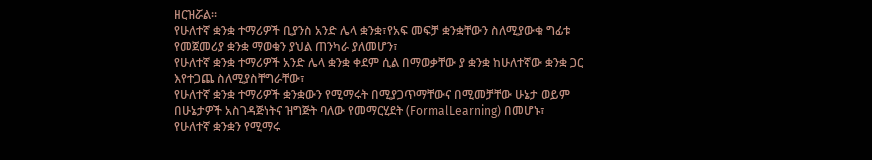ዘርዝሯል፡፡
የሁለተኛ ቋንቋ ተማሪዎች ቢያንስ አንድ ሌላ ቋንቋ፣የአፍ መፍቻ ቋንቋቸውን ስለሚያውቁ ግፊቱ
የመጀመሪያ ቋንቋ ማወቁን ያህል ጠንካራ ያለመሆን፣
የሁለተኛ ቋንቋ ተማሪዎች አንድ ሌላ ቋንቋ ቀደም ሲል በማወቃቸው ያ ቋንቋ ከሁለተኛው ቋንቋ ጋር
እየተጋጨ ስለሚያስቸግራቸው፣
የሁለተኛ ቋንቋ ተማሪዎች ቋንቋውን የሚማሩት በሚያጋጥማቸውና በሚመቻቸው ሁኔታ ወይም
በሁኔታዎች አስገዳጅነትና ዝግጅት ባለው የመማርሂደት (FormalLearning) በመሆኑ፣
የሁለተኛ ቋንቋን የሚማሩ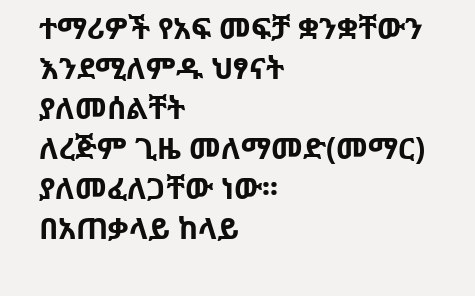ተማሪዎች የአፍ መፍቻ ቋንቋቸውን እንደሚለምዱ ህፃናት ያለመሰልቸት
ለረጅም ጊዜ መለማመድ(መማር) ያለመፈለጋቸው ነው፡፡
በአጠቃላይ ከላይ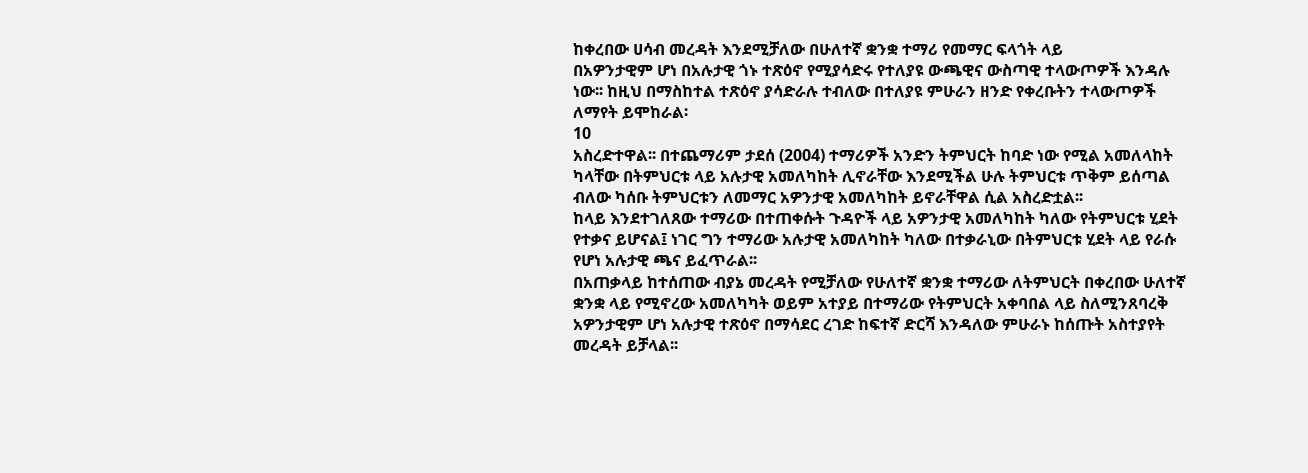ከቀረበው ሀሳብ መረዳት እንደሚቻለው በሁለተኛ ቋንቋ ተማሪ የመማር ፍላጎት ላይ
በአዎንታዊም ሆነ በአሉታዊ ጎኑ ተጽዕኖ የሚያሳድሩ የተለያዩ ውጫዊና ውስጣዊ ተላውጦዎች እንዳሉ
ነው፡፡ ከዚህ በማስከተል ተጽዕኖ ያሳድራሉ ተብለው በተለያዩ ምሁራን ዘንድ የቀረቡትን ተላውጦዎች
ለማየት ይሞከራል፡
10
አስረድተዋል፡፡ በተጨማሪም ታደሰ (2004) ተማሪዎች አንድን ትምህርት ከባድ ነው የሚል አመለላከት
ካላቸው በትምህርቱ ላይ አሉታዊ አመለካከት ሊኖራቸው እንደሚችል ሁሉ ትምህርቱ ጥቅም ይሰጣል
ብለው ካሰቡ ትምህርቱን ለመማር አዎንታዊ አመለካከት ይኖራቸዋል ሲል አስረድቷል፡፡
ከላይ እንደተገለጸው ተማሪው በተጠቀሱት ጉዳዮች ላይ አዎንታዊ አመለካከት ካለው የትምህርቱ ሂደት
የተቃና ይሆናል፤ ነገር ግን ተማሪው አሉታዊ አመለካከት ካለው በተቃራኒው በትምህርቱ ሂደት ላይ የራሱ
የሆነ አሉታዊ ጫና ይፈጥራል፡፡
በአጠቃላይ ከተሰጠው ብያኔ መረዳት የሚቻለው የሁለተኛ ቋንቋ ተማሪው ለትምህርት በቀረበው ሁለተኛ
ቋንቋ ላይ የሚኖረው አመለካካት ወይም አተያይ በተማሪው የትምህርት አቀባበል ላይ ስለሚንጸባረቅ
አዎንታዊም ሆነ አሉታዊ ተጽዕኖ በማሳደር ረገድ ከፍተኛ ድርሻ እንዳለው ምሁራኑ ከሰጡት አስተያየት
መረዳት ይቻላል፡፡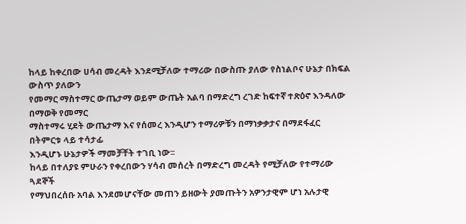ከላይ ከቀረበው ሀሳብ መረዳት እንደሚቻለው ተማሪው በውስጡ ያለው የስነልቦና ሁኔታ በክፍል ውስጥ ያለውን
የመማር ማስተማር ውጤታማ ወይም ውጤት አልባ በማድረግ ረገድ ከፍተኛ ተጽዕኖ እንዳለው በማወቅ የመማር
ማስተማሩ ሂደት ውጤታማ እና የሰመረ እንዲሆን ተማሪዎቹን በማነቃቃታና በማደፋፈር በትምርቱ ላይ ተሳታፊ
እንዲሆኑ ሁኔታዎች ማመቻቸት ተገቢ ነው፡፡
ከላይ በተለያዩ ምሁራን የቀረበውን ሃሳብ መሰረት በማድረግ መረዳት የሚቻለው የተማሪው ጓደኞች
የማህበረሰቡ አባል እንደመሆናቸው መጠን ይዘውት ያመጡትን አዎንታዊም ሆነ አሉታዊ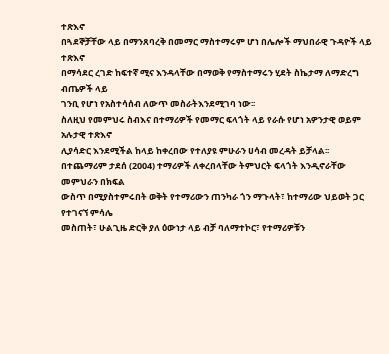ተጽእኖ
በጓደኞቻቸው ላይ በማንጸባረቅ በመማር ማስተማሩም ሆነ በሌሎች ማህበራዊ ጉዳዮች ላይ ተጽእኖ
በማሳደር ረገድ ከፍተኛ ሚና እንዳላቸው በማወቅ የማስተማሩን ሂደት ስኬታማ ለማድረግ ብጤዎች ላይ
ገንቢ የሆነ የአስተሳሰብ ለውጥ መስራትእንደሚገባ ነው፡፡
ስለዚህ የመምህሩ ስብእና በተማሪዎች የመማር ፍላጎት ላይ የራሱ የሆነ አዎንታዊ ወይም አሉታዊ ተጽእኖ
ሊያሳድር እንደሚችል ከላይ ከቀረበው የተለያዩ ምሁራን ሀሳብ መረዳት ይቻላል፡፡
በተጨማሪም ታደሰ (2004) ተማሪዎች ለቀረበላቸው ትምህርት ፍላጎት እንዲኖራቸው መምህራን በክፍል
ውስጥ በሚያስተምሩበት ወቅት የተማሪውን ጠንካራ ጎን ማጉላት፣ ከተማሪው ህይወት ጋር የተገናኘ ምሳሌ
መስጠት፣ ሁልጊዜ ድርቅ ያለ ዕውነታ ላይ ብቻ ባለማተኮር፣ የተማሪዎቹን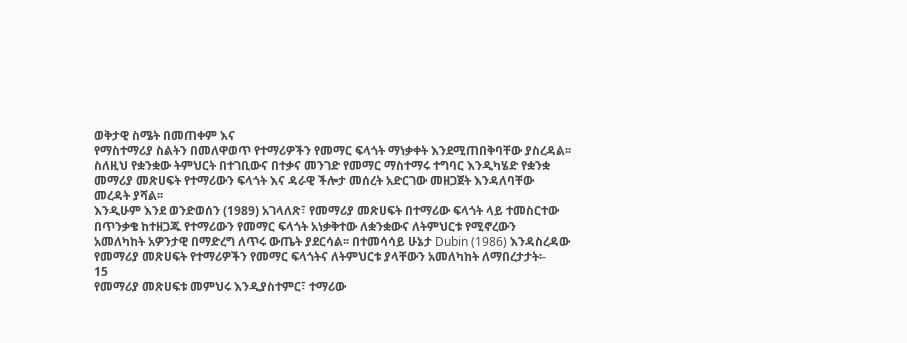ወቅታዊ ስሜት በመጠቀም እና
የማስተማሪያ ስልትን በመለዋወጥ የተማሪዎችን የመማር ፍላጎት ማነቃቀት እንደሚጠበቅባቸው ያስረዳል፡፡
ስለዚህ የቋንቋው ትምህርት በተገቢውና በተቃና መንገድ የመማር ማስተማሩ ተግባር እንዲካሄድ የቋንቋ
መማሪያ መጽሀፍት የተማሪውን ፍላጎት እና ዳራዊ ችሎታ መሰረት አድርገው መዘጋጀት እንዳለባቸው
መረዳት ያሻል፡፡
እንዲሁም እንደ ወንድወሰን (1989) አገላለጽ፣ የመማሪያ መጽሀፍት በተማሪው ፍላጎት ላይ ተመስርተው
በጥንቃቄ ከተዘጋጁ የተማሪውን የመማር ፍላጎት አነቃቅተው ለቋንቋውና ለትምህርቱ የሚኖረውን
አመለካከት አዎንታዊ በማድረግ ለጥሩ ውጤት ያደርሳል፡፡ በተመሳሳይ ሁኔታ Dubin (1986) እንዳስረዳው
የመማሪያ መጽሀፍት የተማሪዎችን የመማር ፍላጎትና ለትምህርቱ ያላቸውን አመለካከት ለማበረታታት፡-
15
የመማሪያ መጽሀፍቱ መምህሩ እንዲያስተምር፣ ተማሪው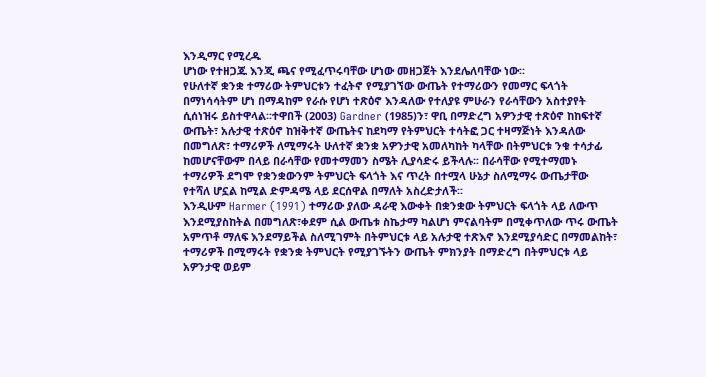እንዲማር የሚረዱ
ሆነው የተዘጋጁ እንጂ ጫና የሚፈጥሩባቸው ሆነው መዘጋጀት እንደሌለባቸው ነው፡፡
የሁለተኛ ቋንቋ ተማሪው ትምህርቱን ተፈትኖ የሚያገኘው ውጤት የተማሪውን የመማር ፍላጎት
በማነሳሳትም ሆነ በማዳከም የራሱ የሆነ ተጽዕኖ እንዳለው የተለያዩ ምሁራን የራሳቸውን አስተያየት
ሲሰነዝሩ ይስተዋላል፡፡ተዋበች (2003) Gardner (1985)ን፣ ዋቢ በማድረግ አዎንታዊ ተጽዕኖ ከከፍተኛ
ውጤት፣ አሉታዊ ተጽዕኖ ከዝቅተኛ ውጤትና ከደካማ የትምህርት ተሳትፎ ጋር ተዛማጅነት እንዳለው
በመግለጽ፣ ተማሪዎች ለሚማሩት ሁለተኛ ቋንቋ አዎንታዊ አመለካከት ካላቸው በትምህርቱ ንቁ ተሳታፊ
ከመሆናቸውም በላይ በራሳቸው የመተማመን ስሜት ሊያሳድሩ ይችላሉ፡፡ በራሳቸው የሚተማመኑ
ተማሪዎች ደግሞ የቋንቋውንም ትምህርት ፍላጎት እና ጥረት በተሟላ ሁኔታ ስለሚማሩ ውጤታቸው
የተሻለ ሆኗል ከሚል ድምዳሜ ላይ ደርሰዋል በማለት አስረድታለች፡፡
እንዲሁም Harmer (1991) ተማሪው ያለው ዳራዊ እውቀት በቋንቋው ትምህርት ፍላጎት ላይ ለውጥ
እንደሚያስከትል በመግለጽ፣ቀደም ሲል ውጤቱ ስኬታማ ካልሆነ ምናልባትም በሚቀጥለው ጥሩ ውጤት
አምጥቶ ማለፍ እንደማይችል ስለሚገምት በትምህርቱ ላይ አሉታዊ ተጽእኖ እንደሚያሳድር በማመልከት፣
ተማሪዎች በሚማሩት የቋንቋ ትምህርት የሚያገኙትን ውጤት ምክንያት በማድረግ በትምህርቱ ላይ
አዎንታዊ ወይም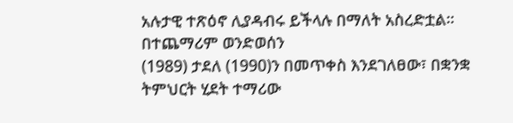አሉታዊ ተጽዕኖ ሊያዳብሩ ይችላሉ በማለት አስረድቷል፡፡ በተጨማሪም ወንድወሰን
(1989) ታደለ (1990)ን በመጥቀስ እንደገለፀው፣ በቋንቋ ትምህርት ሂደት ተማሪው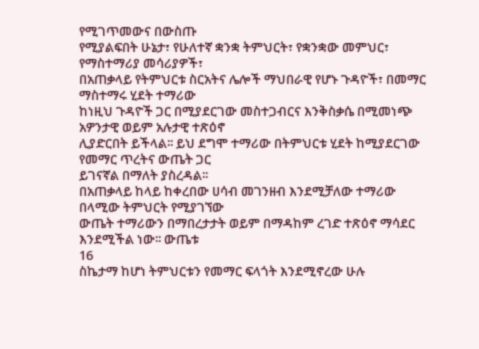የሚገጥመውና በውስጡ
የሚያልፍበት ሁኔታ፣ የሁለተኛ ቋንቋ ትምህርት፣ የቋንቋው መምህር፣ የማስተማሪያ መሳሪያዎች፣
በአጠቃላይ የትምህርቱ ስርአትና ሌሎች ማህበራዊ የሆኑ ጉዳዮች፣ በመማር ማስተማሩ ሂደት ተማሪው
ከነዚህ ጉዳዮች ጋር በሚያደርገው መስተጋብርና እንቅስቃሴ በሚመነጭ አዎንታዊ ወይም አሉታዊ ተጽዕኖ
ሊያድርበት ይችላል፡፡ ይህ ደግሞ ተማሪው በትምህርቱ ሂደት ከሚያደርገው የመማር ጥረትና ውጤት ጋር
ይገናኛል በማለት ያስረዳል፡፡
በአጠቃላይ ከላይ ከቀረበው ሀሳብ መገንዘብ እንደሚቻለው ተማሪው በላሚው ትምህርት የሚያገኘው
ውጤት ተማሪውን በማበረታታት ወይም በማዳከም ረገድ ተጽዕኖ ማሳደር እንደሚችል ነው፡፡ ውጤቱ
16
ስኬታማ ከሆነ ትምህርቱን የመማር ፍላጎት እንደሚኖረው ሁሉ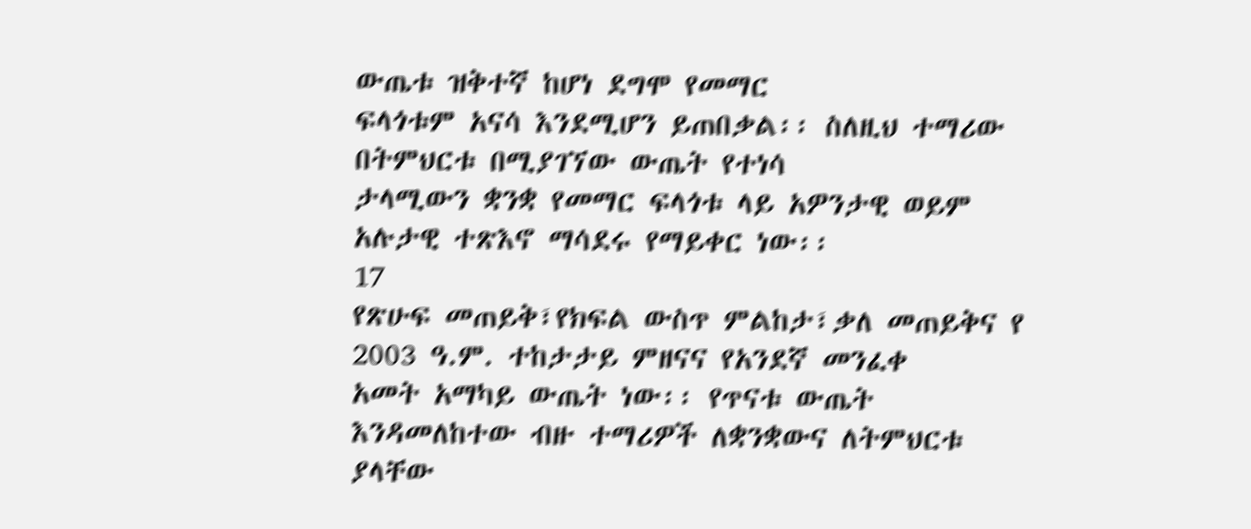ውጤቱ ዝቅተኛ ከሆነ ደግሞ የመማር
ፍላጎቱም አናሳ እንደሚሆን ይጠበቃል፡፡ ስለዚህ ተማሪው በትምህርቱ በሚያገኘው ውጤት የተነሳ
ታላሚውን ቋንቋ የመማር ፍላጎቱ ላይ አዎንታዊ ወይም አሉታዊ ተጽእኖ ማሳደሩ የማይቀር ነው፡፡
17
የጽሁፍ መጠይቅ፣የክፍል ውስጥ ምልከታ፣ቃለ መጠይቅና የ 2003 ዓ.ም. ተከታታይ ምዘናና የአንደኛ መንፈቀ
አመት አማካይ ውጤት ነው፡፡ የጥናቱ ውጤት እንዳመለከተው ብዙ ተማሪዎች ለቋንቋውና ለትምህርቱ
ያላቸው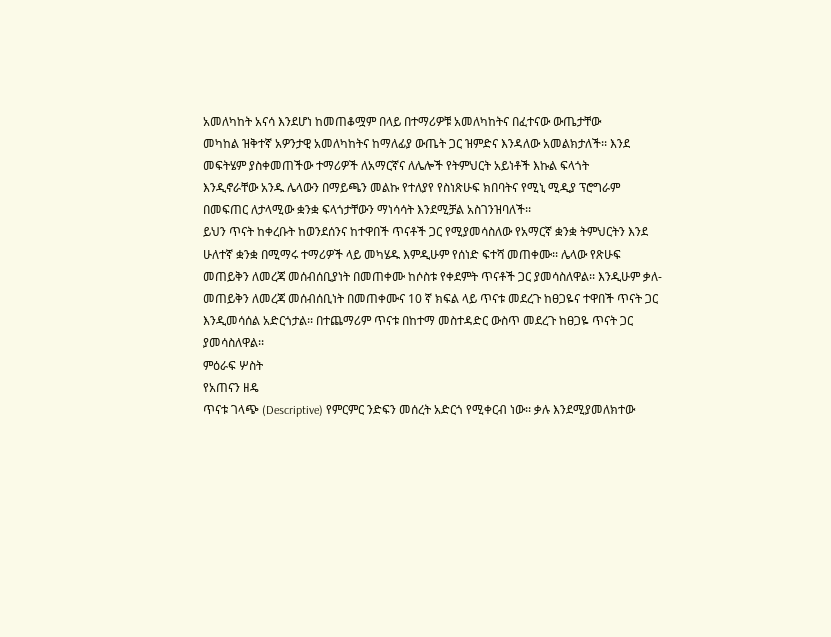አመለካከት አናሳ እንደሆነ ከመጠቆሟም በላይ በተማሪዎቹ አመለካከትና በፈተናው ውጤታቸው
መካከል ዝቅተኛ አዎንታዊ አመለካከትና ከማለፊያ ውጤት ጋር ዝምድና እንዳለው አመልክታለች፡፡ እንደ
መፍትሄም ያስቀመጠችው ተማሪዎች ለአማርኛና ለሌሎች የትምህርት አይነቶች እኩል ፍላጎት
እንዲኖራቸው አንዱ ሌላውን በማይጫን መልኩ የተለያየ የስነጽሁፍ ክበባትና የሚኒ ሚዲያ ፕሮግራም
በመፍጠር ለታላሚው ቋንቋ ፍላጎታቸውን ማነሳሳት እንደሚቻል አስገንዝባለች፡፡
ይህን ጥናት ከቀረቡት ከወንደሰንና ከተዋበች ጥናቶች ጋር የሚያመሳስለው የአማርኛ ቋንቋ ትምህርትን እንደ
ሁለተኛ ቋንቋ በሚማሩ ተማሪዎች ላይ መካሄዱ እምዲሁም የሰነድ ፍተሻ መጠቀሙ፡፡ ሌላው የጽሁፍ
መጠይቅን ለመረጃ መሰብሰቢያነት በመጠቀሙ ከሶስቱ የቀደምት ጥናቶች ጋር ያመሳስለዋል፡፡ እንዲሁም ቃለ-
መጠይቅን ለመረጃ መሰብሰቢነት በመጠቀሙና 10 ኛ ክፍል ላይ ጥናቱ መደረጉ ከፀጋዬና ተዋበች ጥናት ጋር
እንዲመሳሰል አድርጎታል፡፡ በተጨማሪም ጥናቱ በከተማ መስተዳድር ውስጥ መደረጉ ከፀጋዬ ጥናት ጋር
ያመሳስለዋል፡፡
ምዕራፍ ሦስት
የአጠናን ዘዴ
ጥናቱ ገላጭ (Descriptive) የምርምር ንድፍን መሰረት አድርጎ የሚቀርብ ነው፡፡ ቃሉ እንደሚያመለክተው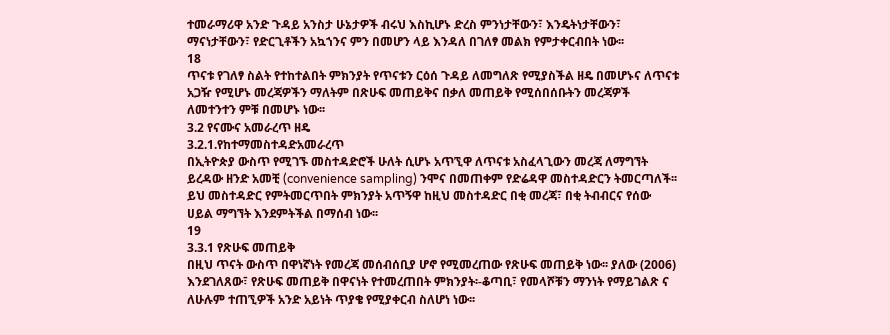ተመራማሪዋ አንድ ጉዳይ አንስታ ሁኔታዎች ብሩህ እስኪሆኑ ድረስ ምንነታቸውን፣ እንዴትነታቸውን፣
ማናነታቸውን፣ የድርጊቶችን አኳኀንና ምን በመሆን ላይ እንዳለ በገለፃ መልክ የምታቀርብበት ነው፡፡
18
ጥናቱ የገለፃ ስልት የተከተልበት ምክንያት የጥናቱን ርዕሰ ጉዳይ ለመግለጽ የሚያስችል ዘዴ በመሆኑና ለጥናቱ
አጋዥ የሚሆኑ መረጃዎችን ማለትም በጽሁፍ መጠይቅና በቃለ መጠይቅ የሚሰበሰቡትን መረጃዎች
ለመተንተን ምቹ በመሆኑ ነው፡፡
3.2 የናሙና አመራረጥ ዘዴ
3.2.1.የከተማመስተዳድአመራረጥ
በኢትዮጵያ ውስጥ የሚገኙ መስተዳድሮች ሁለት ሲሆኑ አጥኚዋ ለጥናቱ አስፈላጊውን መረጃ ለማግኘት
ይረዳው ዘንድ አመቺ (convenience sampling) ንሞና በመጠቀም የድሬዳዋ መስተዳድርን ትመርጣለች፡፡
ይህ መስተዳድር የምትመርጥበት ምክንያት አጥኝዋ ከዚህ መስተዳድር በቂ መረጃ፣ በቂ ትብብርና የሰው
ሀይል ማግኘት እንደምትችል በማሰብ ነው፡፡
19
3.3.1 የጽሁፍ መጠይቅ
በዚህ ጥናት ውስጥ በዋነኛነት የመረጃ መሰብሰቢያ ሆኖ የሚመረጠው የጽሁፍ መጠይቅ ነው፡፡ ያለው (2006)
እንደገለጸው፣ የጽሁፍ መጠይቅ በዋናነት የተመረጠበት ምክንያት፡-ቆጣቢ፣ የመላሾቹን ማንነት የማይገልጽ ና
ለሁሉም ተጠኚዎች አንድ አይነት ጥያቄ የሚያቀርብ ስለሆነ ነው፡፡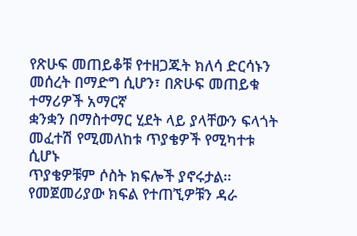የጽሁፍ መጠይቆቹ የተዘጋጁት ክለሳ ድርሳኑን መሰረት በማድግ ሲሆን፣ በጽሁፍ መጠይቁ ተማሪዎች አማርኛ
ቋንቋን በማስተማር ሂደት ላይ ያላቸውን ፍላጎት መፈተሽ የሚመለከቱ ጥያቄዎች የሚካተቱ ሲሆኑ
ጥያቄዎቹም ሶስት ክፍሎች ያኖሩታል፡፡የመጀመሪያው ክፍል የተጠኚዎቹን ዳራ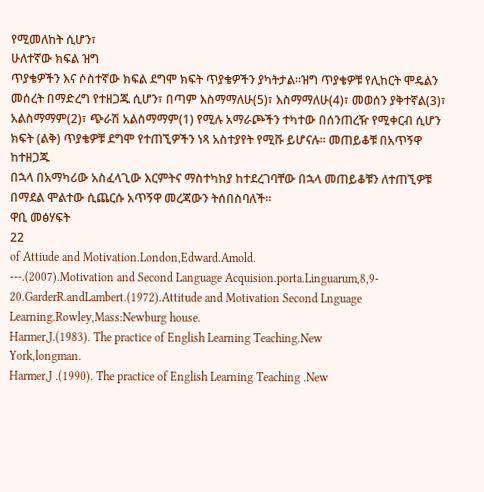የሚመለከት ሲሆን፣
ሁለተኛው ክፍል ዝግ
ጥያቄዎችን እና ሶስተኛው ክፍል ደግሞ ክፍት ጥያቄዎችን ያካትታል፡፡ዝግ ጥያቄዎቹ የሊከርት ሞዴልን
መሰረት በማድረግ የተዘጋጁ ሲሆን፣ በጣም እስማማለሁ(5)፣ እስማማለሁ(4)፣ መወሰን ያቅተኛል(3)፣
አልስማማም(2)፣ ጭራሽ አልስማማም(1) የሚሉ አማራጮችን ተካተው በሰንጠረዥ የሚቀርብ ሲሆን
ክፍት (ልቅ) ጥያቄዎቹ ደግሞ የተጠኚዎችን ነጻ አስተያየት የሚሹ ይሆናሉ፡፡ መጠይቆቹ በአጥኝዋ ከተዘጋጁ
በኋላ በአማካሪው አስፈላጊው እርምትና ማስተካከያ ከተደረገባቸው በኋላ መጠይቆቹን ለተጠኚዎቹ
በማደል ሞልተው ሲጨርሱ አጥኝዋ መረጃውን ትሰበስባለች፡፡
ዋቢ መፅሃፍት
22
of Attiude and Motivation.London,Edward.Amold.
---.(2007).Motivation and Second Language Acquision.porta.Linguarum,8,9-
20.GarderR.andLambert.(1972).Attitude and Motivation Second Lnguage
Learning.Rowley,Mass:Newburg house.
Harmer,J.(1983). The practice of English Learning Teaching.New
York,longman.
Harmer,J .(1990). The practice of English Learning Teaching .New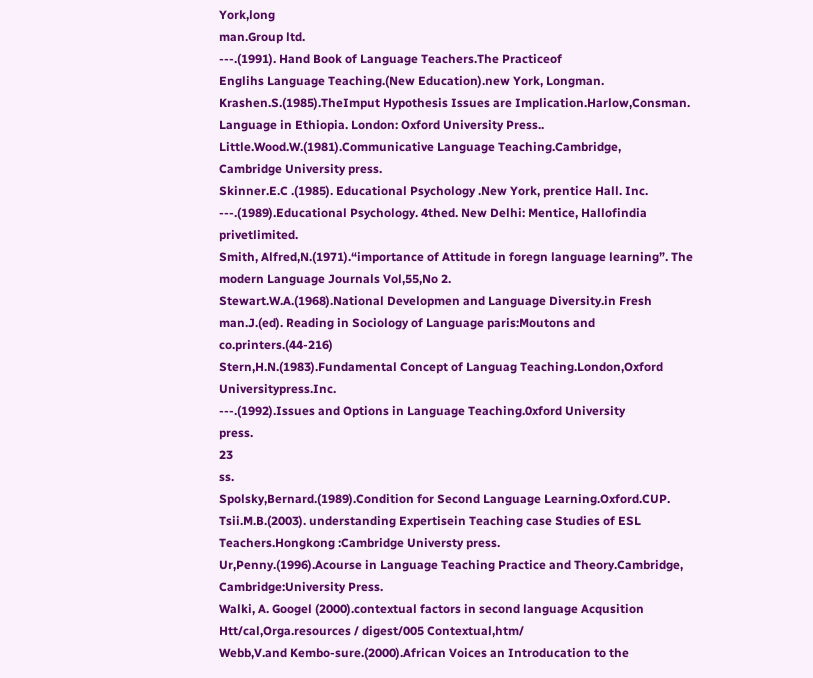York,long
man.Group ltd.
---.(1991). Hand Book of Language Teachers.The Practiceof
Englihs Language Teaching.(New Education).new York, Longman.
Krashen.S.(1985).TheImput Hypothesis Issues are Implication.Harlow,Consman.
Language in Ethiopia. London: Oxford University Press..
Little.Wood.W.(1981).Communicative Language Teaching.Cambridge,
Cambridge University press.
Skinner.E.C .(1985). Educational Psychology .New York, prentice Hall. Inc.
---.(1989).Educational Psychology. 4thed. New Delhi: Mentice, Hallofindia
privetlimited.
Smith, Alfred,N.(1971).“importance of Attitude in foregn language learning”. The
modern Language Journals Vol,55,No 2.
Stewart.W.A.(1968).National Developmen and Language Diversity.in Fresh
man.J.(ed). Reading in Sociology of Language paris:Moutons and
co.printers.(44-216)
Stern,H.N.(1983).Fundamental Concept of Languag Teaching.London,Oxford
Universitypress.Inc.
---.(1992).Issues and Options in Language Teaching.0xford University
press.
23
ss.
Spolsky,Bernard.(1989).Condition for Second Language Learning.Oxford.CUP.
Tsii.M.B.(2003). understanding Expertisein Teaching case Studies of ESL
Teachers.Hongkong :Cambridge Universty press.
Ur,Penny.(1996).Acourse in Language Teaching Practice and Theory.Cambridge,
Cambridge:University Press.
Walki, A. Googel (2000).contextual factors in second language Acqusition
Htt/cal,Orga.resources / digest/005 Contextual,htm/
Webb,V.and Kembo-sure.(2000).African Voices an Introducation to the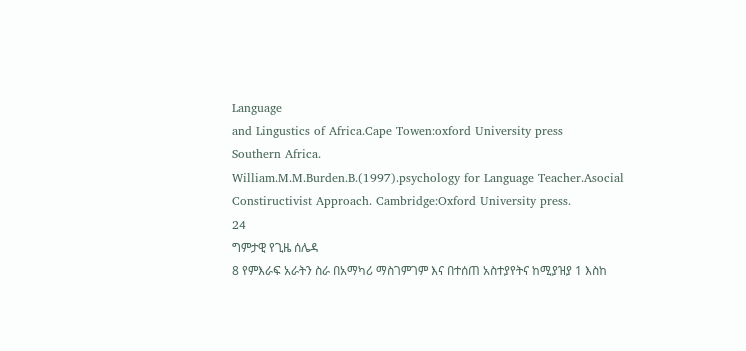Language
and Lingustics of Africa.Cape Towen:oxford University press
Southern Africa.
William.M.M.Burden.B.(1997).psychology for Language Teacher.Asocial
Constiructivist Approach. Cambridge:Oxford University press.
24
ግምታዊ የጊዜ ሰሌዳ
8 የምእራፍ አራትን ስራ በአማካሪ ማስገምገም እና በተሰጠ አስተያየትና ከሚያዝያ 1 እስከ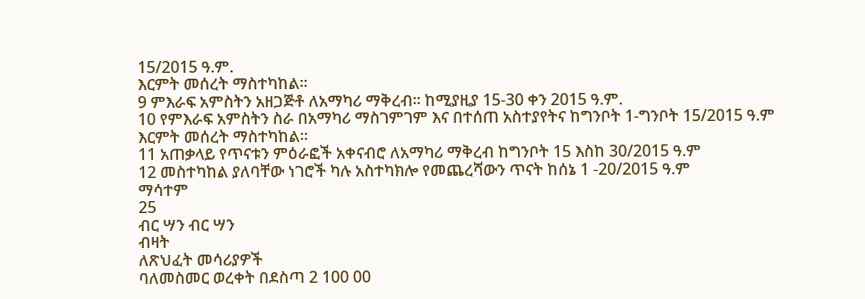15/2015 ዓ.ም.
እርምት መሰረት ማስተካከል፡፡
9 ምእራፍ አምስትን አዘጋጅቶ ለአማካሪ ማቅረብ፡፡ ከሚያዚያ 15-30 ቀን 2015 ዓ.ም.
10 የምእራፍ አምስትን ስራ በአማካሪ ማስገምገም እና በተሰጠ አስተያየትና ከግንቦት 1-ግንቦት 15/2015 ዓ.ም
እርምት መሰረት ማስተካከል፡፡
11 አጠቃላይ የጥናቱን ምዕራፎች አቀናብሮ ለአማካሪ ማቅረብ ከግንቦት 15 እስከ 30/2015 ዓ.ም
12 መስተካከል ያለባቸው ነገሮች ካሉ አስተካክሎ የመጨረሻውን ጥናት ከሰኔ 1 -20/2015 ዓ.ም
ማሳተም
25
ብር ሣን ብር ሣን
ብዛት
ለጽህፈት መሳሪያዎች
ባለመስመር ወረቀት በደስጣ 2 100 00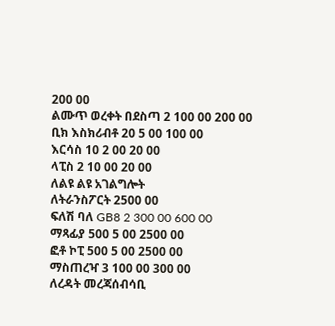200 00
ልሙጥ ወረቀት በደስጣ 2 100 00 200 00
ቢክ እስክሪብቶ 20 5 00 100 00
እርሳስ 10 2 00 20 00
ላፒስ 2 10 00 20 00
ለልዩ ልዩ አገልግሎት
ለትራንስፖርት 2500 00
ፍለሽ ባለ GB8 2 300 00 600 00
ማጻፊያ 500 5 00 2500 00
ፎቶ ኮፒ 500 5 00 2500 00
ማስጠረዣ 3 100 00 300 00
ለረዳት መረጃሰብሳቢ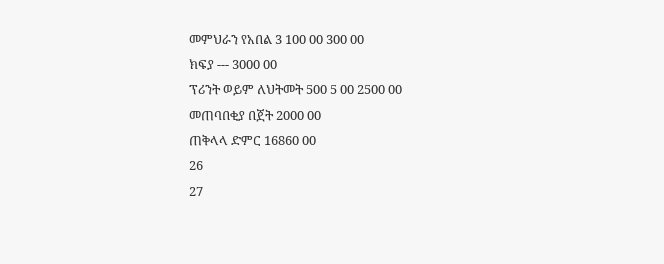መምህራን የአበል 3 100 00 300 00
ክፍያ --- 3000 00
ፕሪንት ወይም ለህትመት 500 5 00 2500 00
መጠባበቂያ በጀት 2000 00
ጠቅላላ ድምር 16860 00
26
27